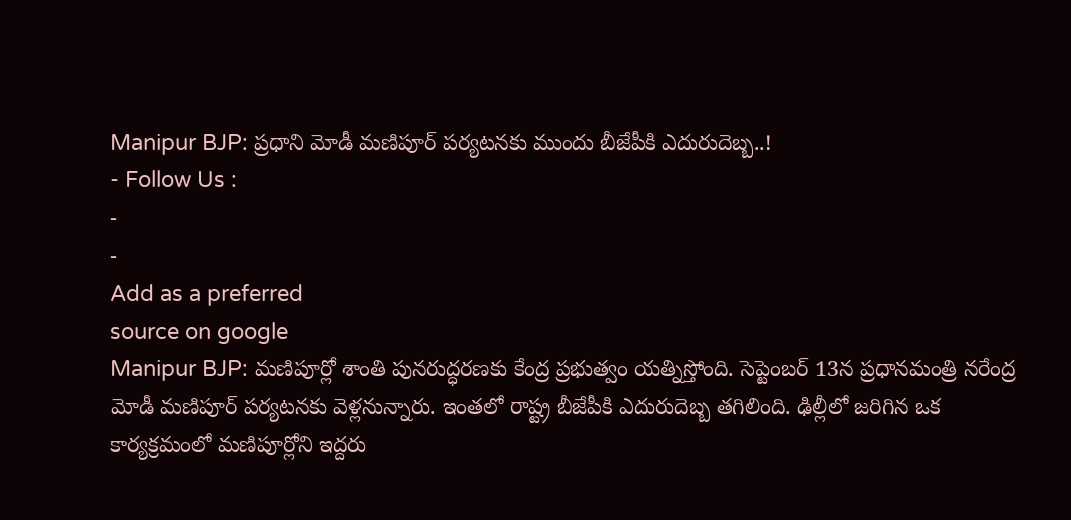Manipur BJP: ప్రధాని మోడీ మణిపూర్ పర్యటనకు ముందు బీజేపీకి ఎదురుదెబ్బ..!
- Follow Us :
-
-
Add as a preferred
source on google
Manipur BJP: మణిపూర్లో శాంతి పునరుద్ధరణకు కేంద్ర ప్రభుత్వం యత్నిస్తోంది. సెప్టెంబర్ 13న ప్రధానమంత్రి నరేంద్ర మోడీ మణిపూర్ పర్యటనకు వెళ్లనున్నారు. ఇంతలో రాష్ట్ర బీజేపీకి ఎదురుదెబ్బ తగిలింది. ఢిల్లీలో జరిగిన ఒక కార్యక్రమంలో మణిపూర్లోని ఇద్దరు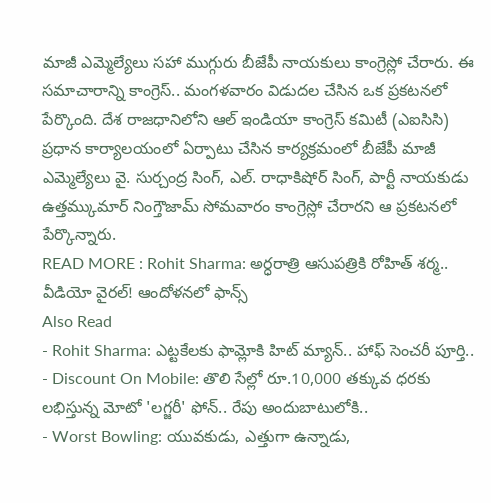మాజీ ఎమ్మెల్యేలు సహా ముగ్గురు బీజేపీ నాయకులు కాంగ్రెస్లో చేరారు. ఈ సమాచారాన్ని కాంగ్రెస్.. మంగళవారం విడుదల చేసిన ఒక ప్రకటనలో పేర్కొంది. దేశ రాజధానిలోని ఆల్ ఇండియా కాంగ్రెస్ కమిటీ (ఎఐసిసి) ప్రధాన కార్యాలయంలో ఏర్పాటు చేసిన కార్యక్రమంలో బీజేపీ మాజీ ఎమ్మెల్యేలు వై. సుర్చంద్ర సింగ్, ఎల్. రాధాకిషోర్ సింగ్, పార్టీ నాయకుడు ఉత్తమ్కుమార్ నింగ్తౌజామ్ సోమవారం కాంగ్రెస్లో చేరారని ఆ ప్రకటనలో పేర్కొన్నారు.
READ MORE : Rohit Sharma: అర్ధరాత్రి ఆసుపత్రికి రోహిత్ శర్మ.. వీడియో వైరల్! ఆందోళనలో ఫాన్స్
Also Read
- Rohit Sharma: ఎట్టకేలకు ఫామ్లోకి హిట్ మ్యాన్.. హాఫ్ సెంచరీ పూర్తి..
- Discount On Mobile: తొలి సేల్లో రూ.10,000 తక్కువ ధరకు లభిస్తున్న మోటో 'లగ్జరీ' ఫోన్.. రేపు అందుబాటులోకి..
- Worst Bowling: యువకుడు, ఎత్తుగా ఉన్నాడు,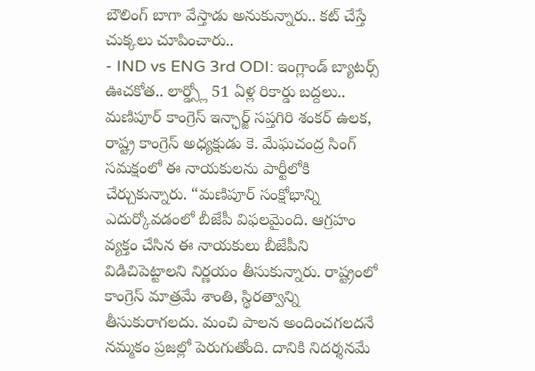బౌలింగ్ బాగా వేస్తాడు అనుకున్నారు.. కట్ చేస్తే చుక్కలు చూపించారు..
- IND vs ENG 3rd ODI: ఇంగ్లాండ్ బ్యాటర్స్ ఊచకోత.. లార్డ్స్లో 51 ఏళ్ల రికార్డు బద్దలు..
మణిపూర్ కాంగ్రెస్ ఇన్ఛార్జ్ సప్తగిరి శంకర్ ఉలక, రాష్ట్ర కాంగ్రెస్ అధ్యక్షుడు కె. మేఘచంద్ర సింగ్ సమక్షంలో ఈ నాయకులను పార్టీలోకి చేర్చుకున్నారు. “మణిపూర్ సంక్షోభాన్ని ఎదుర్కోవడంలో బీజేపీ విఫలమైంది. ఆగ్రహం వ్యక్తం చేసిన ఈ నాయకులు బీజేపీని విడిచిపెట్టాలని నిర్ణయం తీసుకున్నారు. రాష్ట్రంలో కాంగ్రెస్ మాత్రమే శాంతి, స్థిరత్వాన్ని తీసుకురాగలదు. మంచి పాలన అందించగలదనే నమ్మకం ప్రజల్లో పెరుగుతోంది. దానికి నిదర్శనమే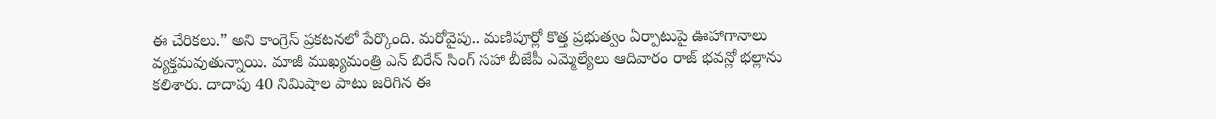ఈ చేరికలు.” అని కాంగ్రెస్ ప్రకటనలో పేర్కొంది. మరోవైపు.. మణిపూర్లో కొత్త ప్రభుత్వం ఏర్పాటుపై ఊహాగానాలు వ్యక్తమవుతున్నాయి. మాజీ ముఖ్యమంత్రి ఎన్ బిరేన్ సింగ్ సహా బీజేపీ ఎమ్మెల్యేలు ఆదివారం రాజ్ భవన్లో భల్లాను కలిశారు. దాదాపు 40 నిమిషాల పాటు జరిగిన ఈ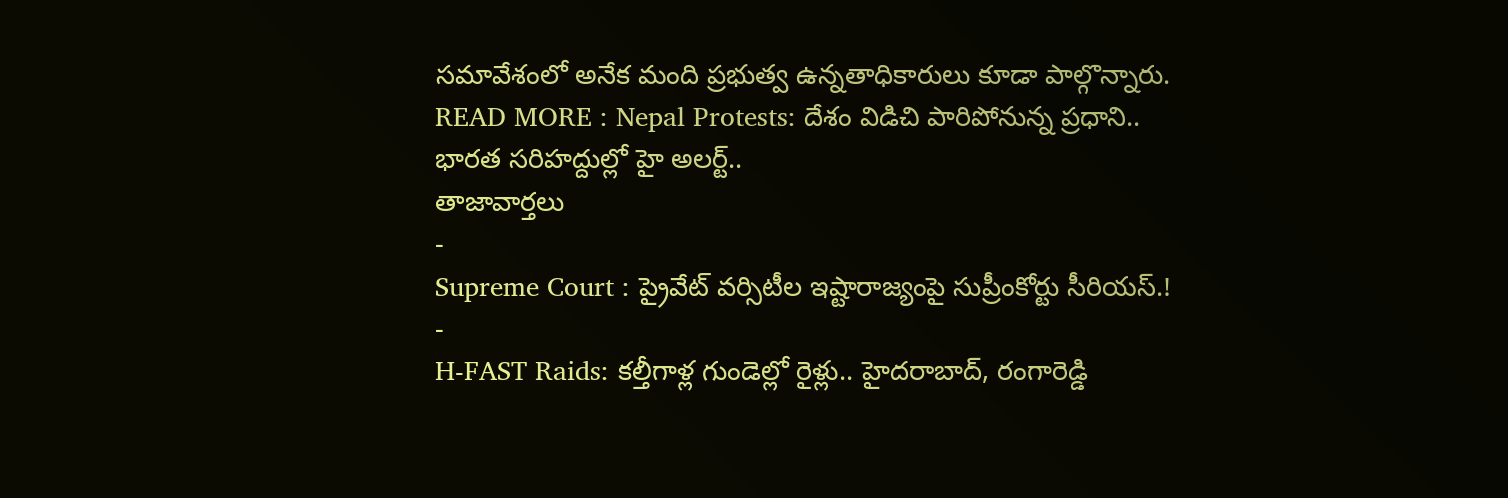సమావేశంలో అనేక మంది ప్రభుత్వ ఉన్నతాధికారులు కూడా పాల్గొన్నారు.
READ MORE : Nepal Protests: దేశం విడిచి పారిపోనున్న ప్రధాని.. భారత సరిహద్దుల్లో హై అలర్ట్..
తాజావార్తలు
-
Supreme Court : ప్రైవేట్ వర్సిటీల ఇష్టారాజ్యంపై సుప్రీంకోర్టు సీరియస్.!
-
H-FAST Raids: కల్తీగాళ్ల గుండెల్లో రైళ్లు.. హైదరాబాద్, రంగారెడ్డి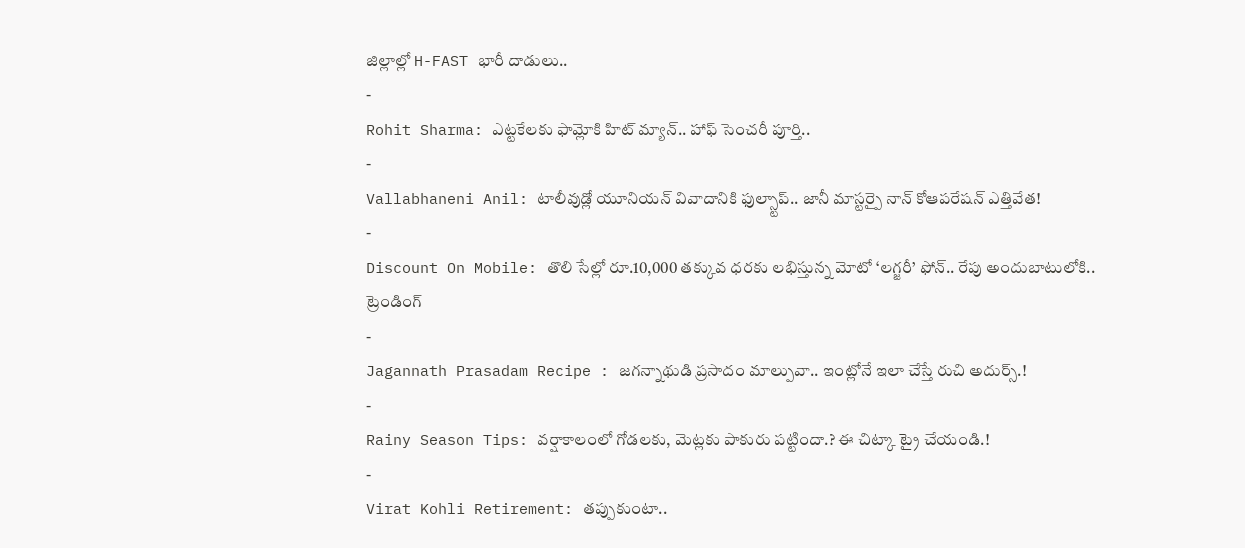జిల్లాల్లో H-FAST భారీ దాడులు..
-
Rohit Sharma: ఎట్టకేలకు ఫామ్లోకి హిట్ మ్యాన్.. హాఫ్ సెంచరీ పూర్తి..
-
Vallabhaneni Anil: టాలీవుడ్లో యూనియన్ వివాదానికి ఫుల్స్టాప్.. జానీ మాస్టర్పై నాన్ కోఆపరేషన్ ఎత్తివేత!
-
Discount On Mobile: తొలి సేల్లో రూ.10,000 తక్కువ ధరకు లభిస్తున్న మోటో ‘లగ్జరీ’ ఫోన్.. రేపు అందుబాటులోకి..
ట్రెండింగ్
-
Jagannath Prasadam Recipe : జగన్నాథుడి ప్రసాదం మాల్పువా.. ఇంట్లోనే ఇలా చేస్తే రుచి అదుర్స్.!
-
Rainy Season Tips: వర్షాకాలంలో గోడలకు, మెట్లకు పాకురు పట్టిందా.? ఈ చిట్కా ట్రై చేయండి.!
-
Virat Kohli Retirement: తప్పుకుంటా..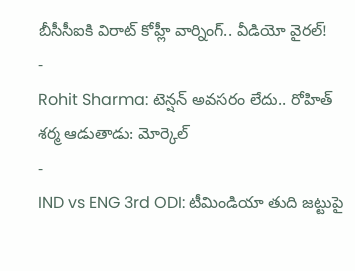బీసీసీఐకి విరాట్ కోహ్లీ వార్నింగ్.. వీడియో వైరల్!
-
Rohit Sharma: టెన్షన్ అవసరం లేదు.. రోహిత్ శర్మ ఆడుతాడు: మోర్కెల్
-
IND vs ENG 3rd ODI: టీమిండియా తుది జట్టుపై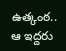ఉత్కంఠ.. ఆ ఇద్దరు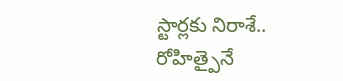స్టార్లకు నిరాశే.. రోహిత్పైనే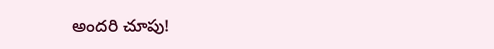అందరి చూపు!